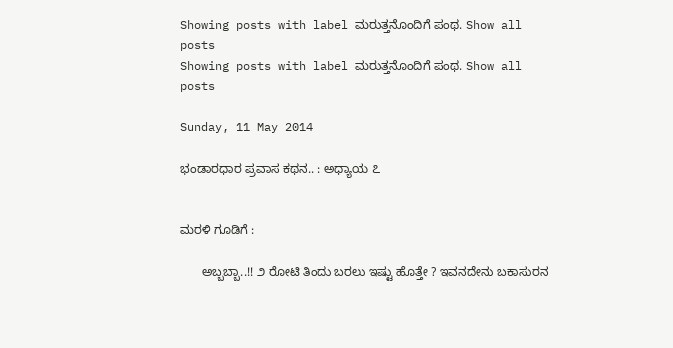Showing posts with label ಮರುತ್ತನೊಂದಿಗೆ ಪಂಥ. Show all posts
Showing posts with label ಮರುತ್ತನೊಂದಿಗೆ ಪಂಥ. Show all posts

Sunday, 11 May 2014

ಭಂಡಾರಧಾರ ಪ್ರವಾಸ ಕಥನ.. : ಅಧ್ಯಾಯ ೭


ಮರಳಿ ಗೂಡಿಗೆ :

      ಅಬ್ಬಬ್ಬಾ..!! ೨ ರೋಟಿ ತಿಂದು ಬರಲು ಇಷ್ಟು ಹೊತ್ತೇ ? ಇವನದೇನು ಬಕಾಸುರನ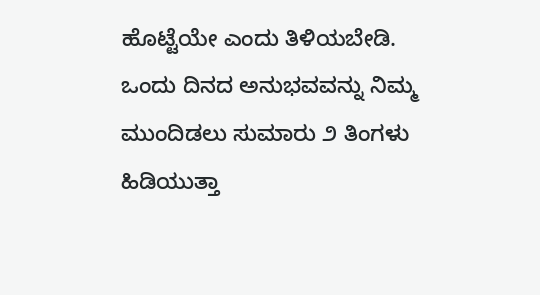ಹೊಟ್ಟೆಯೇ ಎಂದು ತಿಳಿಯಬೇಡಿ. ಒಂದು ದಿನದ ಅನುಭವವನ್ನು ನಿಮ್ಮ ಮುಂದಿಡಲು ಸುಮಾರು ೨ ತಿಂಗಳು ಹಿಡಿಯುತ್ತಾ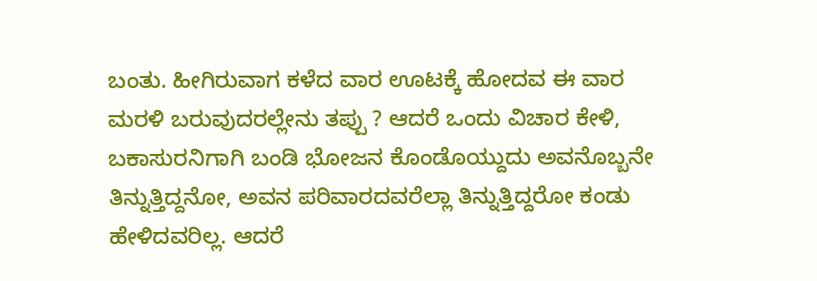ಬಂತು. ಹೀಗಿರುವಾಗ ಕಳೆದ ವಾರ ಊಟಕ್ಕೆ ಹೋದವ ಈ ವಾರ ಮರಳಿ ಬರುವುದರಲ್ಲೇನು ತಪ್ಪು ? ಆದರೆ ಒಂದು ವಿಚಾರ ಕೇಳಿ, ಬಕಾಸುರನಿಗಾಗಿ ಬಂಡಿ ಭೋಜನ ಕೊಂಡೊಯ್ದುದು ಅವನೊಬ್ಬನೇ ತಿನ್ನುತ್ತಿದ್ದನೋ, ಅವನ ಪರಿವಾರದವರೆಲ್ಲಾ ತಿನ್ನುತ್ತಿದ್ದರೋ ಕಂಡು ಹೇಳಿದವರಿಲ್ಲ. ಆದರೆ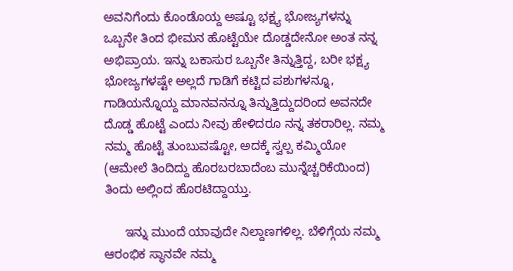ಅವನಿಗೆಂದು ಕೊಂಡೊಯ್ದ ಅಷ್ಟೂ ಭಕ್ಷ್ಯ ಭೋಜ್ಯಗಳನ್ನು ಒಬ್ಬನೇ ತಿಂದ ಭೀಮನ ಹೊಟ್ಟೆಯೇ ದೊಡ್ಡದೇನೋ ಅಂತ ನನ್ನ ಅಭಿಪ್ರಾಯ. ಇನ್ನು ಬಕಾಸುರ ಒಬ್ಬನೇ ತಿನ್ನುತ್ತಿದ್ದ, ಬರೀ ಭಕ್ಷ್ಯ ಭೋಜ್ಯಗಳಷ್ಟೇ ಅಲ್ಲದೆ ಗಾಡಿಗೆ ಕಟ್ಟಿದ ಪಶುಗಳನ್ನೂ, ಗಾಡಿಯನ್ನೊಯ್ದ ಮಾನವನನ್ನೂ ತಿನ್ನುತ್ತಿದ್ದುದರಿಂದ ಅವನದೇ ದೊಡ್ಡ ಹೊಟ್ಟೆ ಎಂದು ನೀವು ಹೇಳಿದರೂ ನನ್ನ ತಕರಾರಿಲ್ಲ. ನಮ್ಮ ನಮ್ಮ ಹೊಟ್ಟೆ ತುಂಬುವಷ್ಟೋ, ಅದಕ್ಕೆ ಸ್ವಲ್ಪ ಕಮ್ಮಿಯೋ (ಆಮೇಲೆ ತಿಂದಿದ್ದು ಹೊರಬರಬಾದೆಂಬ ಮುನ್ನೆಚ್ಚರಿಕೆಯಿಂದ) ತಿಂದು ಅಲ್ಲಿಂದ ಹೊರಟಿದ್ದಾಯ್ತು.

      ಇನ್ನು ಮುಂದೆ ಯಾವುದೇ ನಿಲ್ದಾಣಗಳಿಲ್ಲ. ಬೆಳಿಗ್ಗೆಯ ನಮ್ಮ ಆರಂಭಿಕ ಸ್ಥಾನವೇ ನಮ್ಮ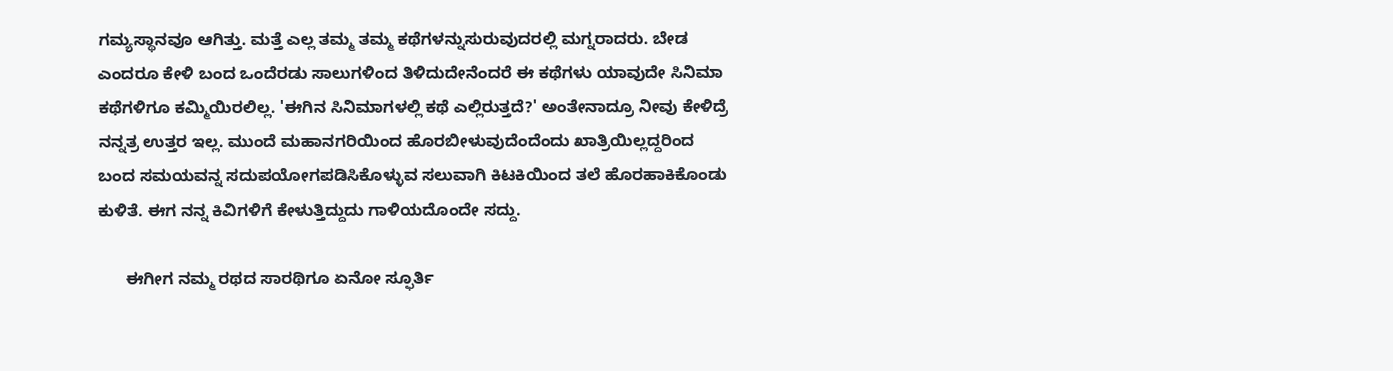ಗಮ್ಯಸ್ಥಾನವೂ ಆಗಿತ್ತು. ಮತ್ತೆ ಎಲ್ಲ ತಮ್ಮ ತಮ್ಮ ಕಥೆಗಳನ್ನುಸುರುವುದರಲ್ಲಿ ಮಗ್ನರಾದರು. ಬೇಡ ಎಂದರೂ ಕೇಳಿ ಬಂದ ಒಂದೆರಡು ಸಾಲುಗಳಿಂದ ತಿಳಿದುದೇನೆಂದರೆ ಈ ಕಥೆಗಳು ಯಾವುದೇ ಸಿನಿಮಾ ಕಥೆಗಳಿಗೂ ಕಮ್ಮಿಯಿರಲಿಲ್ಲ. 'ಈಗಿನ ಸಿನಿಮಾಗಳಲ್ಲಿ ಕಥೆ ಎಲ್ಲಿರುತ್ತದೆ?' ಅಂತೇನಾದ್ರೂ ನೀವು ಕೇಳಿದ್ರೆ ನನ್ನತ್ರ ಉತ್ತರ ಇಲ್ಲ. ಮುಂದೆ ಮಹಾನಗರಿಯಿಂದ ಹೊರಬೀಳುವುದೆಂದೆಂದು ಖಾತ್ರಿಯಿಲ್ಲದ್ದರಿಂದ ಬಂದ ಸಮಯವನ್ನ ಸದುಪಯೋಗಪಡಿಸಿಕೊಳ್ಳುವ ಸಲುವಾಗಿ ಕಿಟಕಿಯಿಂದ ತಲೆ ಹೊರಹಾಕಿಕೊಂಡು ಕುಳಿತೆ. ಈಗ ನನ್ನ ಕಿವಿಗಳಿಗೆ ಕೇಳುತ್ತಿದ್ದುದು ಗಾಳಿಯದೊಂದೇ ಸದ್ದು.

      ಈಗೀಗ ನಮ್ಮ ರಥದ ಸಾರಥಿಗೂ ಏನೋ ಸ್ಫೂರ್ತಿ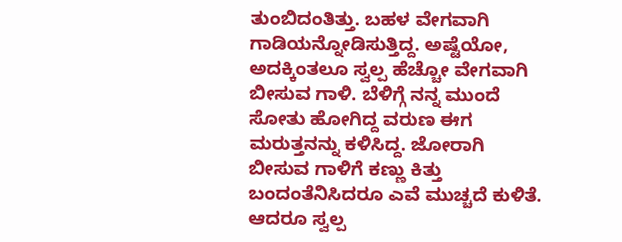ತುಂಬಿದಂತಿತ್ತು. ಬಹಳ ವೇಗವಾಗಿ ಗಾಡಿಯನ್ನೋಡಿಸುತ್ತಿದ್ದ. ಅಷ್ಟೆಯೋ, ಅದಕ್ಕಿಂತಲೂ ಸ್ವಲ್ಪ ಹೆಚ್ಚೋ ವೇಗವಾಗಿ ಬೀಸುವ ಗಾಳಿ. ಬೆಳಿಗ್ಗೆ ನನ್ನ ಮುಂದೆ ಸೋತು ಹೋಗಿದ್ದ ವರುಣ ಈಗ ಮರುತ್ತನನ್ನು ಕಳಿಸಿದ್ದ. ಜೋರಾಗಿ ಬೀಸುವ ಗಾಳಿಗೆ ಕಣ್ಣು ಕಿತ್ತು ಬಂದಂತೆನಿಸಿದರೂ ಎವೆ ಮುಚ್ಚದೆ ಕುಳಿತೆ. ಆದರೂ ಸ್ವಲ್ಪ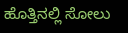ಹೊತ್ತಿನಲ್ಲಿ ಸೋಲು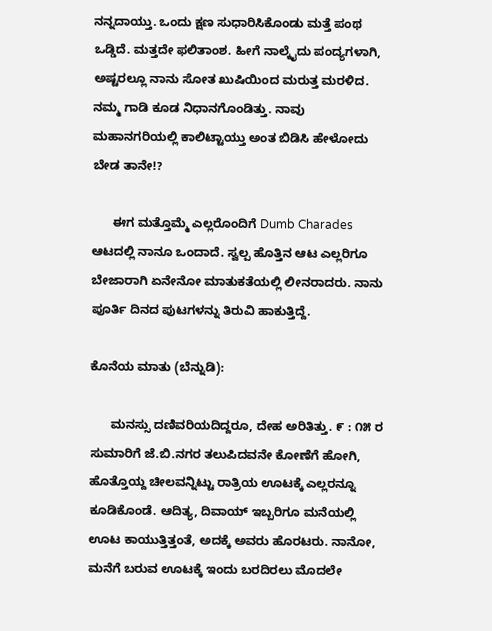ನನ್ನದಾಯ್ತು. ಒಂದು ಕ್ಷಣ ಸುಧಾರಿಸಿಕೊಂಡು ಮತ್ತೆ ಪಂಥ ಒಡ್ಡಿದೆ. ಮತ್ತದೇ ಫಲಿತಾಂಶ. ಹೀಗೆ ನಾಲ್ಕೈದು ಪಂದ್ಯಗಳಾಗಿ, ಅಷ್ಟರಲ್ಲೂ ನಾನು ಸೋತ ಖುಷಿಯಿಂದ ಮರುತ್ತ ಮರಳಿದ. ನಮ್ಮ ಗಾಡಿ ಕೂಡ ನಿಧಾನಗೊಂಡಿತ್ತು. ನಾವು ಮಹಾನಗರಿಯಲ್ಲಿ ಕಾಲಿಟ್ಟಾಯ್ತು ಅಂತ ಬಿಡಿಸಿ ಹೇಳೋದು ಬೇಡ ತಾನೇ!?

      ಈಗ ಮತ್ತೊಮ್ಮೆ ಎಲ್ಲರೊಂದಿಗೆ Dumb Charades ಆಟದಲ್ಲಿ ನಾನೂ ಒಂದಾದೆ. ಸ್ವಲ್ಪ ಹೊತ್ತಿನ ಆಟ ಎಲ್ಲರಿಗೂ ಬೇಜಾರಾಗಿ ಏನೇನೋ ಮಾತುಕತೆಯಲ್ಲಿ ಲೀನರಾದರು. ನಾನು ಪೂರ್ತಿ ದಿನದ ಪುಟಗಳನ್ನು ತಿರುವಿ ಹಾಕುತ್ತಿದ್ದೆ.

ಕೊನೆಯ ಮಾತು (ಬೆನ್ನುಡಿ):

      ಮನಸ್ಸು ದಣಿವರಿಯದಿದ್ದರೂ, ದೇಹ ಅರಿತಿತ್ತು. ೯ : ೧೫ ರ ಸುಮಾರಿಗೆ ಜೆ.ಬಿ.ನಗರ ತಲುಪಿದವನೇ ಕೋಣೆಗೆ ಹೋಗಿ, ಹೊತ್ತೊಯ್ದ ಚೀಲವನ್ನಿಟ್ಟು ರಾತ್ರಿಯ ಊಟಕ್ಕೆ ಎಲ್ಲರನ್ನೂ ಕೂಡಿಕೊಂಡೆ. ಆದಿತ್ಯ, ದಿವಾಯ್ ಇಬ್ಬರಿಗೂ ಮನೆಯಲ್ಲಿ ಊಟ ಕಾಯುತ್ತಿತ್ತಂತೆ, ಅದಕ್ಕೆ ಅವರು ಹೊರಟರು. ನಾನೋ, ಮನೆಗೆ ಬರುವ ಊಟಕ್ಕೆ ಇಂದು ಬರದಿರಲು ಮೊದಲೇ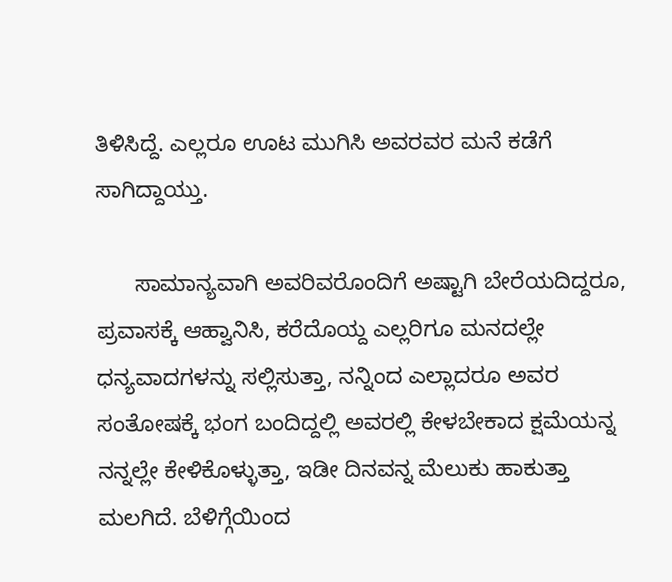ತಿಳಿಸಿದ್ದೆ. ಎಲ್ಲರೂ ಊಟ ಮುಗಿಸಿ ಅವರವರ ಮನೆ ಕಡೆಗೆ ಸಾಗಿದ್ದಾಯ್ತು.

      ಸಾಮಾನ್ಯವಾಗಿ ಅವರಿವರೊಂದಿಗೆ ಅಷ್ಟಾಗಿ ಬೇರೆಯದಿದ್ದರೂ, ಪ್ರವಾಸಕ್ಕೆ ಆಹ್ವಾನಿಸಿ, ಕರೆದೊಯ್ದ ಎಲ್ಲರಿಗೂ ಮನದಲ್ಲೇ ಧನ್ಯವಾದಗಳನ್ನು ಸಲ್ಲಿಸುತ್ತಾ, ನನ್ನಿಂದ ಎಲ್ಲಾದರೂ ಅವರ ಸಂತೋಷಕ್ಕೆ ಭಂಗ ಬಂದಿದ್ದಲ್ಲಿ ಅವರಲ್ಲಿ ಕೇಳಬೇಕಾದ ಕ್ಷಮೆಯನ್ನ ನನ್ನಲ್ಲೇ ಕೇಳಿಕೊಳ್ಳುತ್ತಾ, ಇಡೀ ದಿನವನ್ನ ಮೆಲುಕು ಹಾಕುತ್ತಾ ಮಲಗಿದೆ. ಬೆಳಿಗ್ಗೆಯಿಂದ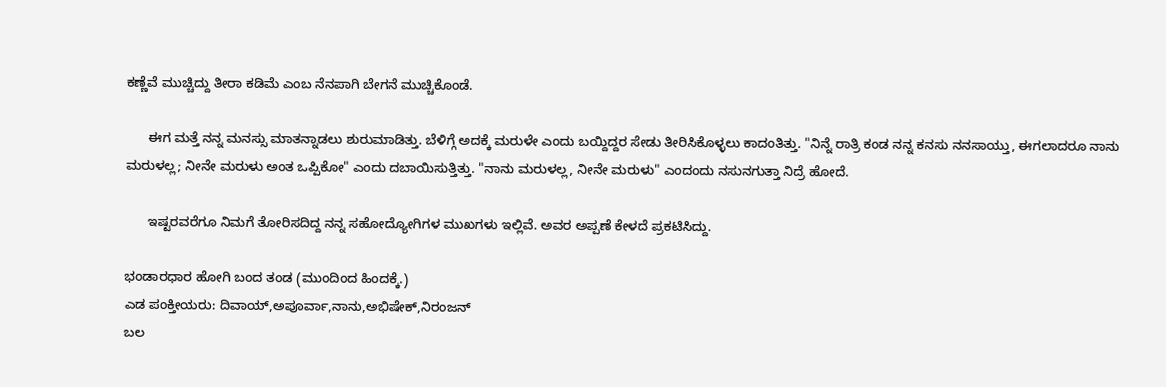ಕಣ್ಣೆವೆ ಮುಚ್ಚಿದ್ದು ತೀರಾ ಕಡಿಮೆ ಎಂಬ ನೆನಪಾಗಿ ಬೇಗನೆ ಮುಚ್ಚಿಕೊಂಡೆ.

      ಈಗ ಮತ್ತೆ ನನ್ನ ಮನಸ್ಸು ಮಾತನ್ನಾಡಲು ಶುರುಮಾಡಿತ್ತು. ಬೆಳಿಗ್ಗೆ ಅದಕ್ಕೆ ಮರುಳೇ ಎಂದು ಬಯ್ದಿದ್ದರ ಸೇಡು ತೀರಿಸಿಕೊಳ್ಳಲು ಕಾದಂತಿತ್ತು. "ನಿನ್ನೆ ರಾತ್ರಿ ಕಂಡ ನನ್ನ ಕನಸು ನನಸಾಯ್ತು, ಈಗಲಾದರೂ ನಾನು ಮರುಳಲ್ಲ; ನೀನೇ ಮರುಳು ಅಂತ ಒಪ್ಪಿಕೋ" ಎಂದು ದಬಾಯಿಸುತ್ತಿತ್ತು. "ನಾನು ಮರುಳಲ್ಲ, ನೀನೇ ಮರುಳು" ಎಂದಂದು ನಸುನಗುತ್ತಾ ನಿದ್ರೆ ಹೋದೆ.

      ಇಷ್ಟರವರೆಗೂ ನಿಮಗೆ ತೋರಿಸದಿದ್ದ ನನ್ನ ಸಹೋದ್ಯೋಗಿಗಳ ಮುಖಗಳು ಇಲ್ಲಿವೆ. ಅವರ ಅಪ್ಪಣೆ ಕೇಳದೆ ಪ್ರಕಟಿಸಿದ್ದು.

ಭಂಡಾರಧಾರ ಹೋಗಿ ಬಂದ ತಂಡ (ಮುಂದಿಂದ ಹಿಂದಕ್ಕೆ.)
ಎಡ ಪಂಕ್ತೀಯರು: ದಿವಾಯ್,ಅಪೂರ್ವಾ,ನಾನು,ಅಭಿಷೇಕ್,ನಿರಂಜನ್
ಬಲ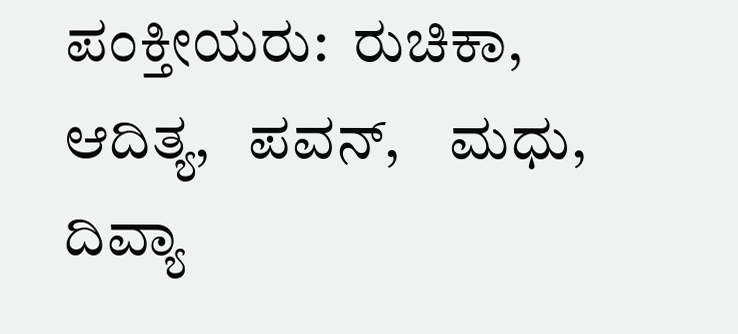ಪಂಕ್ತೀಯರು:  ರುಚಿಕಾ,   ಆದಿತ್ಯ,   ಪವನ್,    ಮಧು,   ದಿವ್ಯಾ